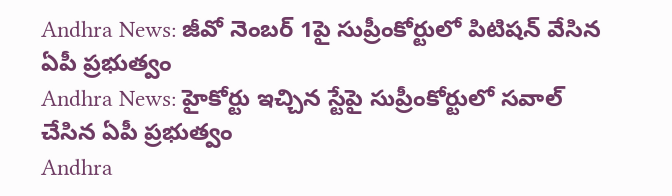Andhra News: జీవో నెంబర్ 1పై సుప్రీంకోర్టులో పిటిషన్ వేసిన ఏపీ ప్రభుత్వం
Andhra News: హైకోర్టు ఇచ్చిన స్టేపై సుప్రీంకోర్టులో సవాల్ చేసిన ఏపీ ప్రభుత్వం
Andhra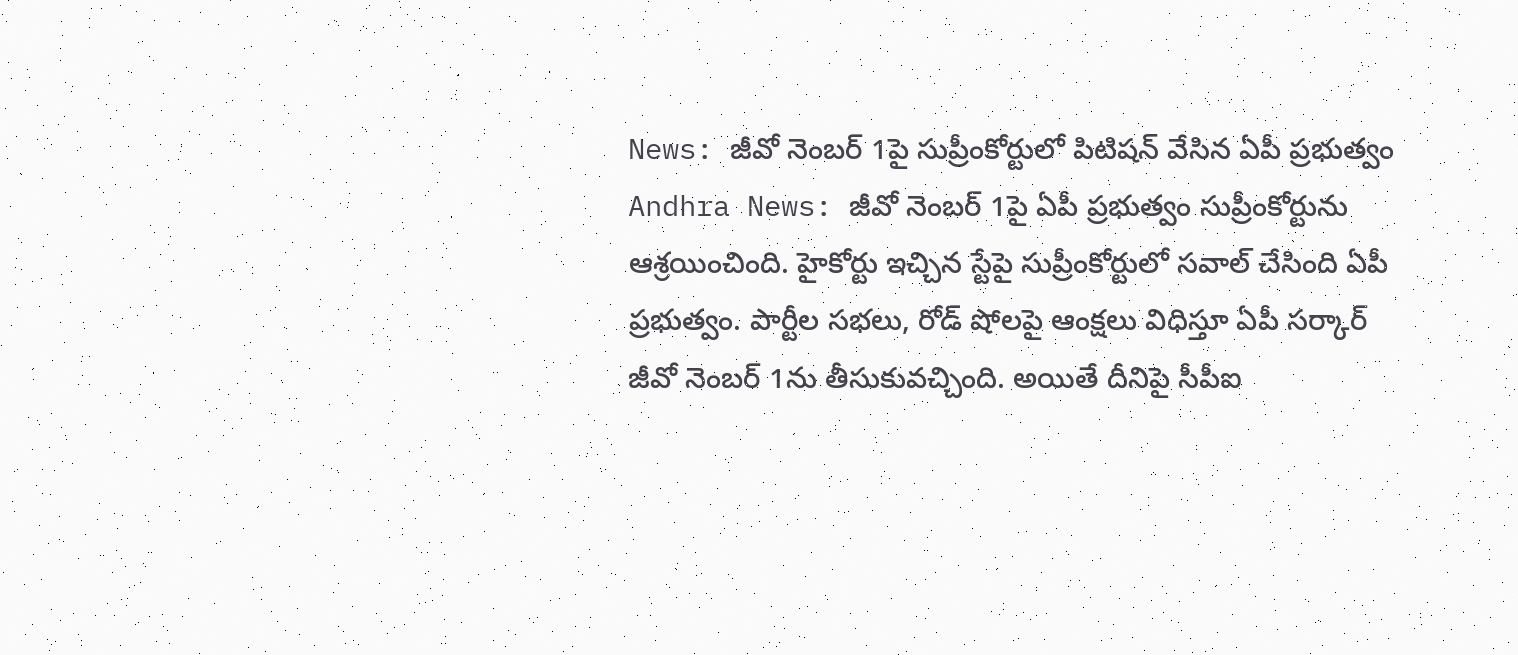News: జీవో నెంబర్ 1పై సుప్రీంకోర్టులో పిటిషన్ వేసిన ఏపీ ప్రభుత్వం
Andhra News: జీవో నెంబర్ 1పై ఏపీ ప్రభుత్వం సుప్రీంకోర్టును ఆశ్రయించింది. హైకోర్టు ఇచ్చిన స్టేపై సుప్రీంకోర్టులో సవాల్ చేసింది ఏపీ ప్రభుత్వం. పార్టీల సభలు, రోడ్ షోలపై ఆంక్షలు విధిస్తూ ఏపీ సర్కార్ జీవో నెంబర్ 1ను తీసుకువచ్చింది. అయితే దీనిపై సీపీఐ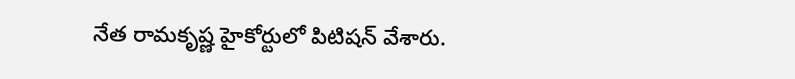నేత రామకృష్ణ హైకోర్టులో పిటిషన్ వేశారు.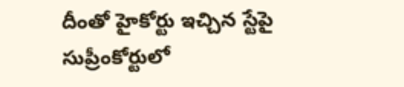దీంతో హైకోర్టు ఇచ్చిన స్టేపై సుప్రీంకోర్టులో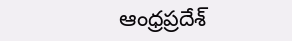ఆంధ్రప్రదేశ్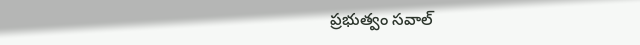ప్రభుత్వం సవాల్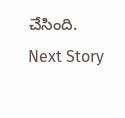చేసింది.
Next Story